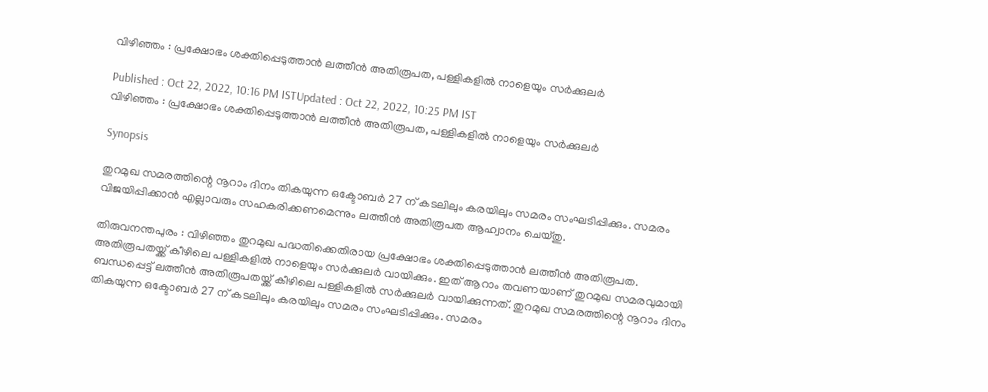വിഴിഞ്ഞം : പ്രക്ഷോഭം ശക്തിപ്പെടുത്താൻ ലത്തീൻ അതിരൂപത, പള്ളികളിൽ നാളെയും സർക്കുലർ

Published : Oct 22, 2022, 10:16 PM ISTUpdated : Oct 22, 2022, 10:25 PM IST
വിഴിഞ്ഞം : പ്രക്ഷോഭം ശക്തിപ്പെടുത്താൻ ലത്തീൻ അതിരൂപത, പള്ളികളിൽ നാളെയും സർക്കുലർ

Synopsis

തുറമുഖ സമരത്തിന്റെ നൂറാം ദിനം തികയുന്ന ഒക്ടോബർ 27 ന് കടലിലും കരയിലും സമരം സംഘടിപ്പിക്കും. സമരം വിജയിപ്പിക്കാൻ എല്ലാവരും സഹകരിക്കണമെന്നും ലത്തീൻ അതിരൂപത ആഹ്വാനം ചെയ്തു.

തിരുവനന്തപുരം : വിഴിഞ്ഞം തുറമുഖ പദ്ധതിക്കെതിരായ പ്രക്ഷോഭം ശക്തിപ്പെടുത്താൻ ലത്തീൻ അതിരൂപത. അതിരൂപതയ്ക്ക് കീഴിലെ പള്ളികളിൽ നാളെയും സർക്കുലർ വായിക്കും. ഇത് ആറാം തവണയാണ് തുറമുഖ സമരവുമായി ബന്ധപ്പെട്ട് ലത്തീൻ അതിരൂപതയ്ക്ക് കീഴിലെ പള്ളികളിൽ സർക്കുലർ വായിക്കുന്നത്. തുറമുഖ സമരത്തിന്റെ നൂറാം ദിനം തികയുന്ന ഒക്ടോബർ 27 ന് കടലിലും കരയിലും സമരം സംഘടിപ്പിക്കും. സമരം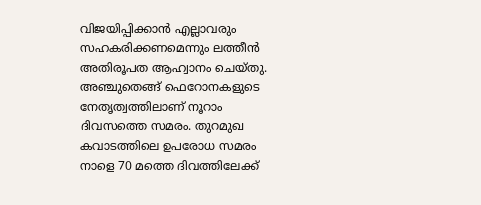വിജയിപ്പിക്കാൻ എല്ലാവരും സഹകരിക്കണമെന്നും ലത്തീൻ അതിരൂപത ആഹ്വാനം ചെയ്തു. അഞ്ചുതെങ്ങ് ഫെറോനകളുടെ നേതൃത്വത്തിലാണ് നൂറാം ദിവസത്തെ സമരം. തുറമുഖ കവാടത്തിലെ ഉപരോധ സമരം നാളെ 70 മത്തെ ദിവത്തിലേക്ക്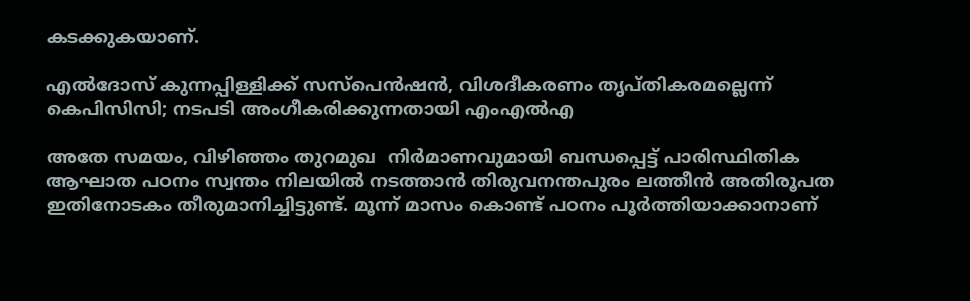കടക്കുകയാണ്.

എൽദോസ് കുന്നപ്പിള്ളിക്ക് സസ്പെൻഷൻ, വിശദീകരണം തൃപ്തികരമല്ലെന്ന് കെപിസിസി; നടപടി അംഗീകരിക്കുന്നതായി എംഎൽഎ

അതേ സമയം, വിഴിഞ്ഞം തുറമുഖ  നിർമാണവുമായി ബന്ധപ്പെട്ട് പാരിസ്ഥിതിക ആഘാത പഠനം സ്വന്തം നിലയിൽ നടത്താൻ തിരുവനന്തപുരം ലത്തീൻ അതിരൂപത ഇതിനോടകം തീരുമാനിച്ചിട്ടുണ്ട്. മൂന്ന് മാസം കൊണ്ട് പഠനം പൂർത്തിയാക്കാനാണ്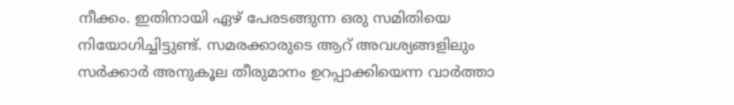നീക്കം. ഇതിനായി ഏഴ് പേരടങ്ങുന്ന ഒരു സമിതിയെ നിയോഗിച്ചിട്ടുണ്ട്. സമരക്കാരുടെ ആറ് അവശ്യങ്ങളിലും സർക്കാർ അനുകൂല തീരുമാനം ഉറപ്പാക്കിയെന്ന വാർത്താ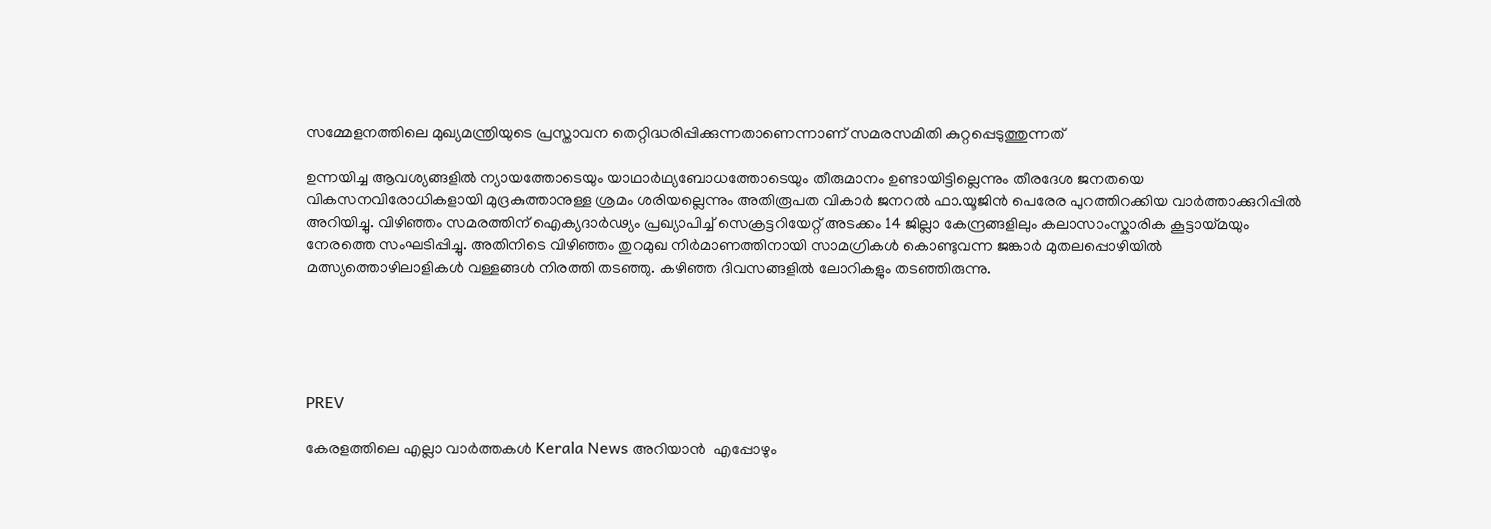സമ്മേളനത്തിലെ മുഖ്യമന്ത്രിയുടെ പ്രസ്താവന തെറ്റിദ്ധരിപ്പിക്കുന്നതാണെന്നാണ് സമരസമിതി കുറ്റപ്പെടുത്തുന്നത്

ഉന്നയിച്ച ആവശ്യങ്ങളിൽ ന്യായത്തോടെയും യാഥാർഥ്യബോധത്തോടെയും തീരുമാനം ഉണ്ടായിട്ടില്ലെന്നും തീരദേശ ജനതയെ വികസനവിരോധികളായി മുദ്രകുത്താനുള്ള ശ്രമം ശരിയല്ലെന്നും അതിരൂപത വികാർ ജനറൽ ഫാ.യൂജിൻ പെരേര പുറത്തിറക്കിയ വാർത്താക്കുറിപ്പിൽ അറിയിച്ചു. വിഴിഞ്ഞം സമരത്തിന് ഐക്യദാർഢ്യം പ്രഖ്യാപിച്ച് സെക്രട്ടറിയേറ്റ് അടക്കം 14 ജില്ലാ കേന്ദ്രങ്ങളിലും കലാസാംസ്കാരിക കൂട്ടായ്മയും നേരത്തെ സംഘടിപ്പിച്ചു. അതിനിടെ വിഴിഞ്ഞം തുറമുഖ നിർമാണത്തിനായി സാമഗ്രികൾ കൊണ്ടുവന്ന ജങ്കാർ മുതലപ്പൊഴിയിൽ  മത്സ്യത്തൊഴിലാളികൾ വള്ളങ്ങൾ നിരത്തി തടഞ്ഞു. കഴിഞ്ഞ ദിവസങ്ങളിൽ ലോറികളും തടഞ്ഞിരുന്നു.





PREV

കേരളത്തിലെ എല്ലാ വാർത്തകൾ Kerala News അറിയാൻ  എപ്പോഴും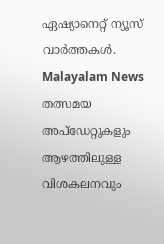ഏഷ്യാനെറ്റ് ന്യൂസ് വാർത്തകൾ.  Malayalam News   തത്സമയ അപ്‌ഡേറ്റുകളും ആഴത്തിലുള്ള വിശകലനവും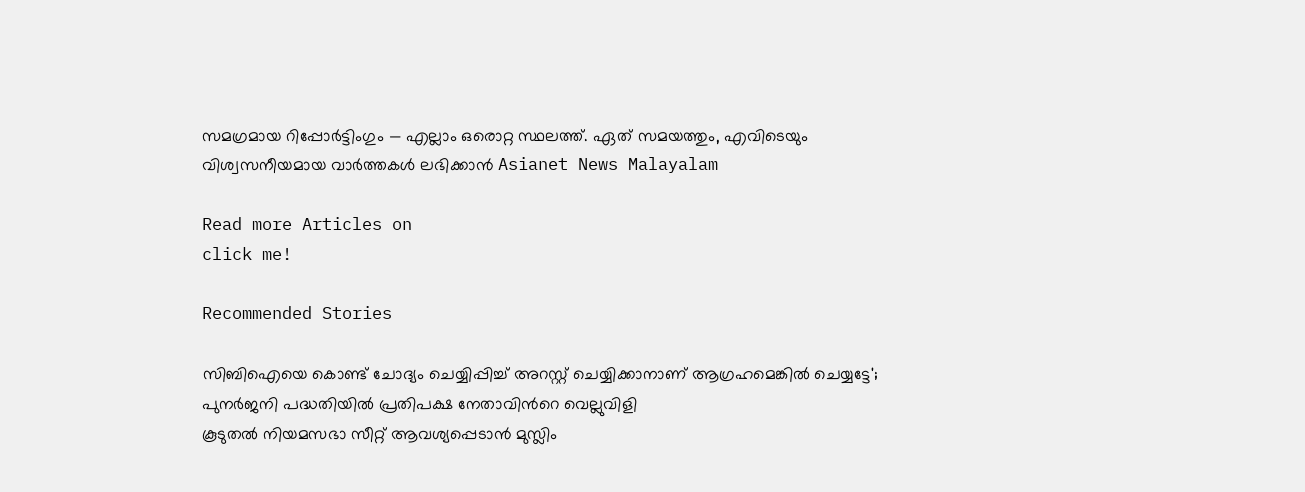സമഗ്രമായ റിപ്പോർട്ടിംഗും — എല്ലാം ഒരൊറ്റ സ്ഥലത്ത്. ഏത് സമയത്തും, എവിടെയും വിശ്വസനീയമായ വാർത്തകൾ ലഭിക്കാൻ Asianet News Malayalam

Read more Articles on
click me!

Recommended Stories

സിബിഐയെ കൊണ്ട് ചോദ്യം ചെയ്യിപ്പിച്ച് അറസ്റ്റ് ചെയ്യിക്കാനാണ് ആഗ്രഹമെങ്കിൽ ചെയ്യട്ടേ'; പുനർജനി പദ്ധതിയിൽ പ്രതിപക്ഷ നേതാവിന്‍റെ വെല്ലുവിളി
കൂടുതൽ നിയമസഭാ സീറ്റ് ആവശ്യപ്പെടാൻ മുസ്ലിം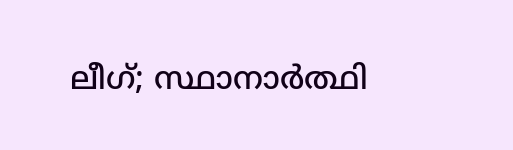ലീഗ്; സ്ഥാനാർത്ഥി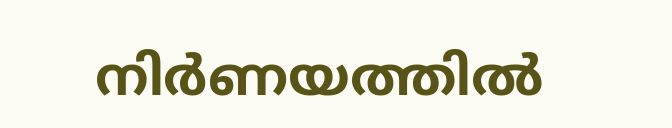നിർണയത്തിൽ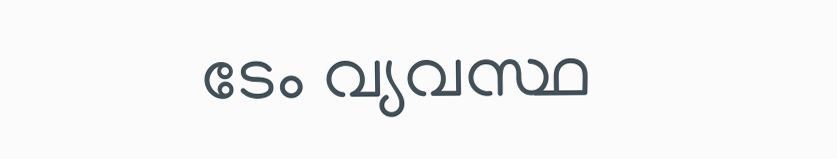ടേം വ്യവസ്ഥ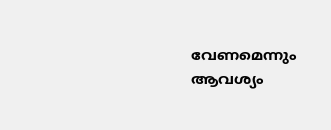വേണമെന്നും ആവശ്യം